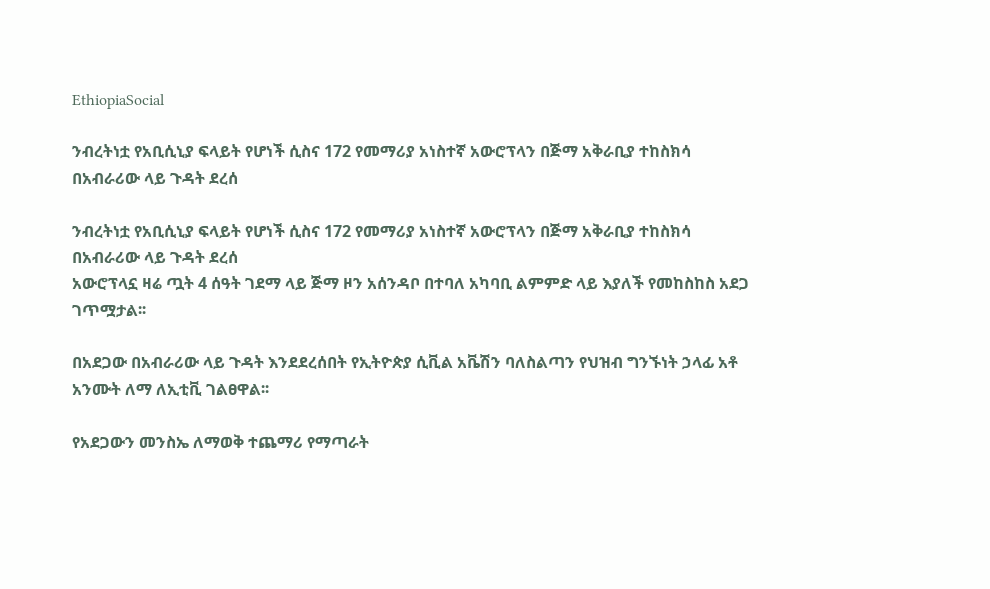EthiopiaSocial

ንብረትነቷ የአቢሲኒያ ፍላይት የሆነች ሲስና 172 የመማሪያ አነስተኛ አውሮፕላን በጅማ አቅራቢያ ተከስክሳ በአብራሪው ላይ ጉዳት ደረሰ

ንብረትነቷ የአቢሲኒያ ፍላይት የሆነች ሲስና 172 የመማሪያ አነስተኛ አውሮፕላን በጅማ አቅራቢያ ተከስክሳ በአብራሪው ላይ ጉዳት ደረሰ
አውሮፕላኗ ዛሬ ጧት 4 ሰዓት ገደማ ላይ ጅማ ዞን አሰንዳቦ በተባለ አካባቢ ልምምድ ላይ እያለች የመከስከስ አደጋ ገጥሟታል፡፡

በአደጋው በአብራሪው ላይ ጉዳት እንደደረሰበት የኢትዮጵያ ሲቪል አቬሽን ባለስልጣን የህዝብ ግንኙነት ኃላፊ አቶ አንሙት ለማ ለኢቲቪ ገልፀዋል፡፡

የአደጋውን መንስኤ ለማወቅ ተጨማሪ የማጣራት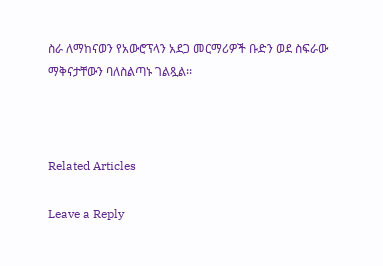ስራ ለማከናወን የአውሮፕላን አደጋ መርማሪዎች ቡድን ወደ ስፍራው ማቅናታቸውን ባለስልጣኑ ገልጿል፡፡



Related Articles

Leave a Reply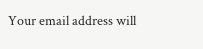Your email address will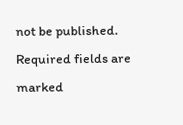not be published. Required fields are marked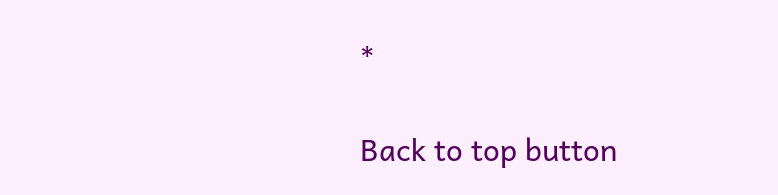*

Back to top button